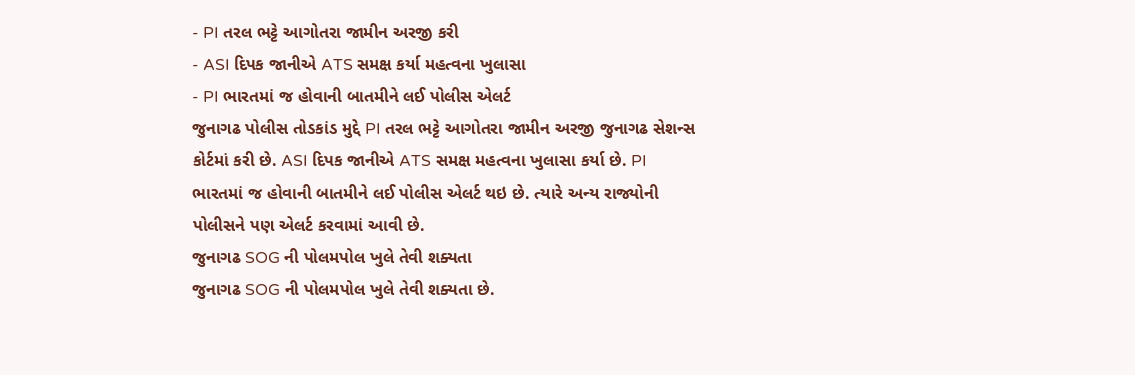- PI તરલ ભટ્ટે આગોતરા જામીન અરજી કરી
- ASI દિપક જાનીએ ATS સમક્ષ કર્યા મહત્વના ખુલાસા
- PI ભારતમાં જ હોવાની બાતમીને લઈ પોલીસ એલર્ટ
જુનાગઢ પોલીસ તોડકાંડ મુદ્દે PI તરલ ભટ્ટે આગોતરા જામીન અરજી જુનાગઢ સેશન્સ કોર્ટમાં કરી છે. ASI દિપક જાનીએ ATS સમક્ષ મહત્વના ખુલાસા કર્યા છે. PI ભારતમાં જ હોવાની બાતમીને લઈ પોલીસ એલર્ટ થઇ છે. ત્યારે અન્ય રાજ્યોની પોલીસને પણ એલર્ટ કરવામાં આવી છે.
જુનાગઢ SOG ની પોલમપોલ ખુલે તેવી શક્યતા
જુનાગઢ SOG ની પોલમપોલ ખુલે તેવી શક્યતા છે.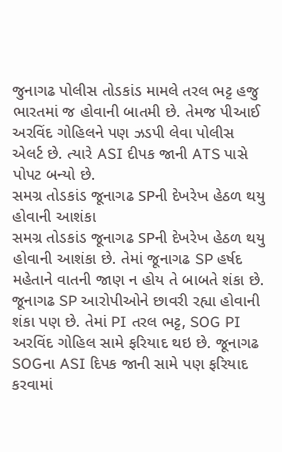જુનાગઢ પોલીસ તોડકાંડ મામલે તરલ ભટ્ટ હજુ ભારતમાં જ હોવાની બાતમી છે. તેમજ પીઆઈ અરવિંદ ગોહિલને પણ ઝડપી લેવા પોલીસ એલર્ટ છે. ત્યારે ASI દીપક જાની ATS પાસે પોપટ બન્યો છે.
સમગ્ર તોડકાંડ જૂનાગઢ SPની દેખરેખ હેઠળ થયુ હોવાની આશંકા
સમગ્ર તોડકાંડ જૂનાગઢ SPની દેખરેખ હેઠળ થયુ હોવાની આશંકા છે. તેમાં જૂનાગઢ SP હર્ષદ મહેતાને વાતની જાણ ન હોય તે બાબતે શંકા છે. જૂનાગઢ SP આરોપીઓને છાવરી રહ્યા હોવાની શંકા પણ છે. તેમાં PI તરલ ભટ્ટ, SOG PI અરવિંદ ગોહિલ સામે ફરિયાદ થઇ છે. જૂનાગઢ SOGના ASI દિપક જાની સામે પણ ફરિયાદ કરવામાં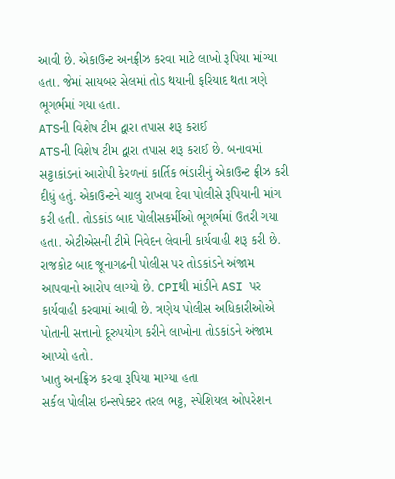આવી છે. એકાઉન્ટ અનફ્રીઝ કરવા માટે લાખો રૂપિયા માંગ્યા હતા. જેમાં સાયબર સેલમાં તોડ થયાની ફરિયાદ થતા ત્રણે ભૂગર્ભમાં ગયા હતા.
ATSની વિશેષ ટીમ દ્વારા તપાસ શરૂ કરાઈ
ATSની વિશેષ ટીમ દ્વારા તપાસ શરૂ કરાઈ છે. બનાવમાં સટ્ટાકાંડનાં આરોપી કેરળનાં કાર્તિક ભંડારીનું એકાઉન્ટ ફ્રીઝ કરી દીધું હતું. એકાઉન્ટને ચાલુ રાખવા દેવા પોલીસે રૂપિયાની માંગ કરી હતી. તોડકાંડ બાદ પોલીસકર્મીઓ ભૂગર્ભમાં ઉતરી ગયા હતા. એટીએસની ટીમે નિવેદન લેવાની કાર્યવાહી શરૂ કરી છે. રાજકોટ બાદ જૂનાગઢની પોલીસ પર તોડકાંડને અંજામ આપવાનો આરોપ લાગ્યો છે. CPIથી માંડીને ASI પર કાર્યવાહી કરવામાં આવી છે. ત્રણેય પોલીસ અધિકારીઓએ પોતાની સત્તાનો દૂરુપયોગ કરીને લાખોના તોડકાંડને અંજામ આપ્યો હતો.
ખાતુ અનફ્રિઝ કરવા રૂપિયા માગ્યા હતા
સર્કલ પોલીસ ઇન્સપેક્ટર તરલ ભટ્ટ, સ્પેશિયલ ઓપરેશન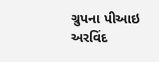ગ્રુપના પીઆઇ અરવિંદ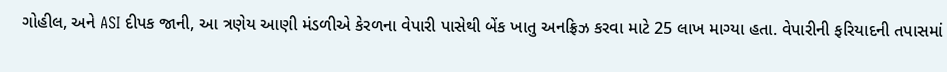ગોહીલ, અને ASI દીપક જાની, આ ત્રણેય આણી મંડળીએ કેરળના વેપારી પાસેથી બેંક ખાતુ અનફ્રિઝ કરવા માટે 25 લાખ માગ્યા હતા. વેપારીની ફરિયાદની તપાસમાં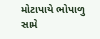મોટાપાયે ભોપાળુ સામે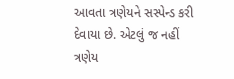આવતા ત્રણેયને સસ્પેન્ડ કરી દેવાયા છે. એટલું જ નહીં ત્રણેય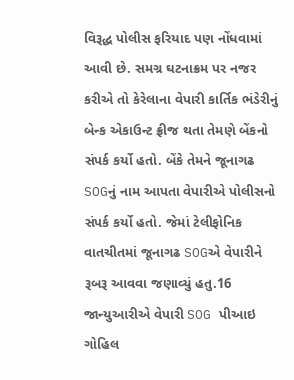વિરૂદ્ધ પોલીસ ફરિયાદ પણ નોંધવામાં આવી છે. સમગ્ર ઘટનાક્રમ પર નજર કરીએ તો કેરેલાના વેપારી કાર્તિક ભંડેરીનું બેન્ક એકાઉન્ટ ફ્રીજ થતા તેમણે બેંકનો સંપર્ક કર્યો હતો. બેંકે તેમને જૂનાગઢ SOGનું નામ આપતા વેપારીએ પોલીસનો સંપર્ક કર્યો હતો. જેમાં ટેલીફોનિક વાતચીતમાં જૂનાગઢ SOGએ વેપારીને રૂબરૂ આવવા જણાવ્યું હતુ.16 જાન્યુઆરીએ વેપારી SOG પીઆઇ ગોહિલ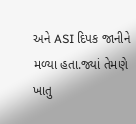અને ASI દિપક જાનીને મળ્યા હતા.જ્યાં તેમણે ખાતુ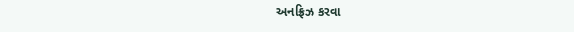અનફ્રિઝ કરવા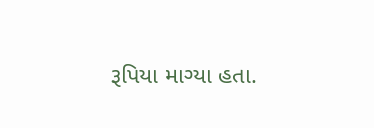રૂપિયા માગ્યા હતા.